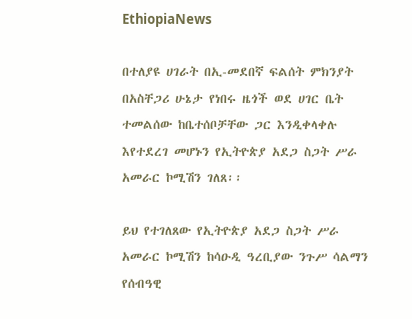EthiopiaNews

በተለያዩ ሀገራት በኢ-መደበኛ ፍልሰት ምክንያት በአስቸጋሪ ሁኔታ የነበሩ ዜጎች ወደ ሀገር ቤት ተመልሰው ከቤተሰቦቻቸው ጋር እንዲቀላቀሉ እየተደረገ መሆኑን የኢትዮጵያ አደጋ ስጋት ሥራ አመራር ኮሚሽን ገለጸ፡፡

ይህ የተገለጸው የኢትዮጵያ አደጋ ስጋት ሥራ አመራር ኮሚሽን ከሳዑዲ ዓረቢያው ንጉሥ ሳልማን የሰብዓዊ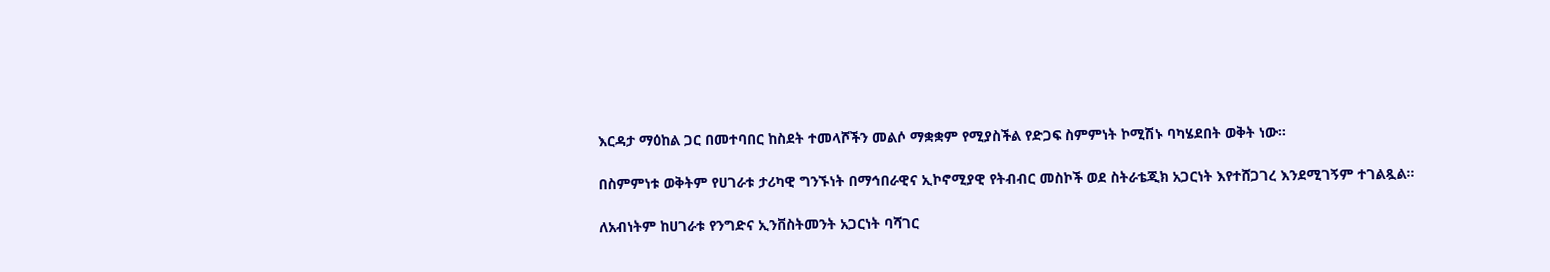እርዳታ ማዕከል ጋር በመተባበር ከስደት ተመላሾችን መልሶ ማቋቋም የሚያስችል የድጋፍ ስምምነት ኮሚሽኑ ባካሄደበት ወቅት ነው፡፡

በስምምነቱ ወቅትም የሀገራቱ ታሪካዊ ግንኙነት በማኅበራዊና ኢኮኖሚያዊ የትብብር መስኮች ወደ ስትራቴጂክ አጋርነት እየተሸጋገረ እንደሚገኝም ተገልጿል።

ለአብነትም ከሀገራቱ የንግድና ኢንቨስትመንት አጋርነት ባሻገር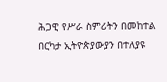ሕጋዊ የሥራ ስምሪትን በመከተል በርካታ ኢትዮጵያውያን በተለያዩ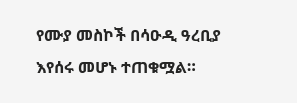የሙያ መስኮች በሳዑዲ ዓረቢያ እየሰሩ መሆኑ ተጠቁሟል።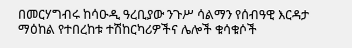በመርሃግብሩ ከሳዑዲ ዓረቢያው ንጉሥ ሳልማን የሰብዓዊ እርዳታ ማዕከል የተበረከቱ ተሽከርካሪዎችና ሌሎች ቁሳቁሶች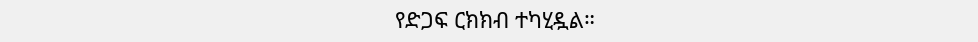የድጋፍ ርክክብ ተካሂዷል።